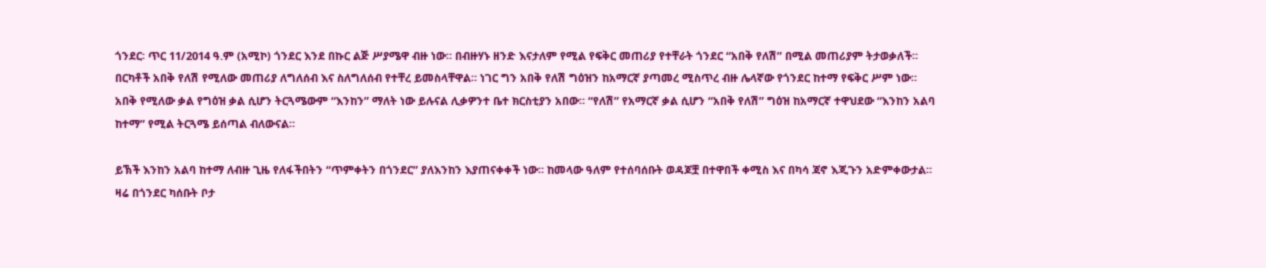ጎንደር፡ ጥር 11/2014 ዓ.ም (አሚኮ) ጎንደር እንደ በኩር ልጅ ሥያሜዋ ብዙ ነው። በብዙሃኑ ዘንድ እናታለም የሚል የፍቅር መጠሪያ የተቸራት ጎንደር “አበቅ የለሽ” በሚል መጠሪያም ትታወቃለች። በርካቶች አበቅ የለሽ የሚለው መጠሪያ ለግለሰብ እና ስለግለሰብ የተቸረ ይመስላቸዋል። ነገር ግን አበቅ የለሽ ግዕዝን ከአማርኛ ያጣመረ ሚስጥረ ብዙ ሌላኛው የጎንደር ከተማ የፍቅር ሥም ነው።
አበቅ የሚለው ቃል የግዕዝ ቃል ሲሆን ትርጓሜውም “እንከን” ማለት ነው ይሉናል ሊቃዎንተ ቤተ ክርስቲያን አበው። “የለሽ” የአማርኛ ቃል ሲሆን “አበቅ የለሽ” ግዕዝ ከአማርኛ ተዋህደው “እንከን አልባ ከተማ” የሚል ትርጓሜ ይሰጣል ብለውናል።

ይኽች እንከን አልባ ከተማ ለብዙ ጊዜ የለፋችበትን “ጥምቀትን በጎንደር” ያለእንከን እያጠናቀቀች ነው። ከመላው ዓለም የተሰባሰቡት ወዳጆቿ በተዋበች ቀሚስ እና በካሳ ጃኖ እጂጉን አድምቀውታል።
ዛሬ በጎንደር ካሰቡት ቦታ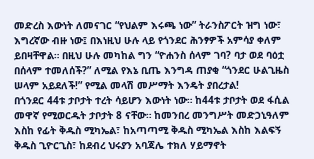መድረስ እውነት ለመናገር “የህልም እሩጫ ነው” ትራንስፖርት ዝግ ነው፣ እግረኛው ብዙ ነው፤ በእነዚህ ሁሉ ላይ የጎንደር ሕንፃዎች አምሳያ ቀለም ይበዛቸዋል። በዚህ ሁሉ መካከል ግን “ዮሐንስ ሰላም ገባ? ባታ ወደ ባዕቷ በሰላም ተመለሰች?” ለሚል የእኔ ቢጤ እንግዳ ጠያቂ “ጎንደር ሁልጊዜስ ሠላም አይደለች!” የሚል መላሽ መሥማት እንዴት ያበረታል!
በጎንደር 44ቱ ታቦታት ተረት ሳይሆን እውነት ነው። ከ44ቱ ታቦታት ወደ ፋሲል መዋኛ የሚወርዱት ታቦታት 8 ናቸው። ከመንበረ መንግሥት መድኃኒዓለም እስከ የፊት ቅዱስ ሚካኤል፣ ከአጣጣሚ ቅዱስ ሚካኤል እስከ እልፍኝ ቅዱስ ጊዮርጊስ፣ ከደብረ ህሩያን አባጃሌ ተክለ ሃይማኖት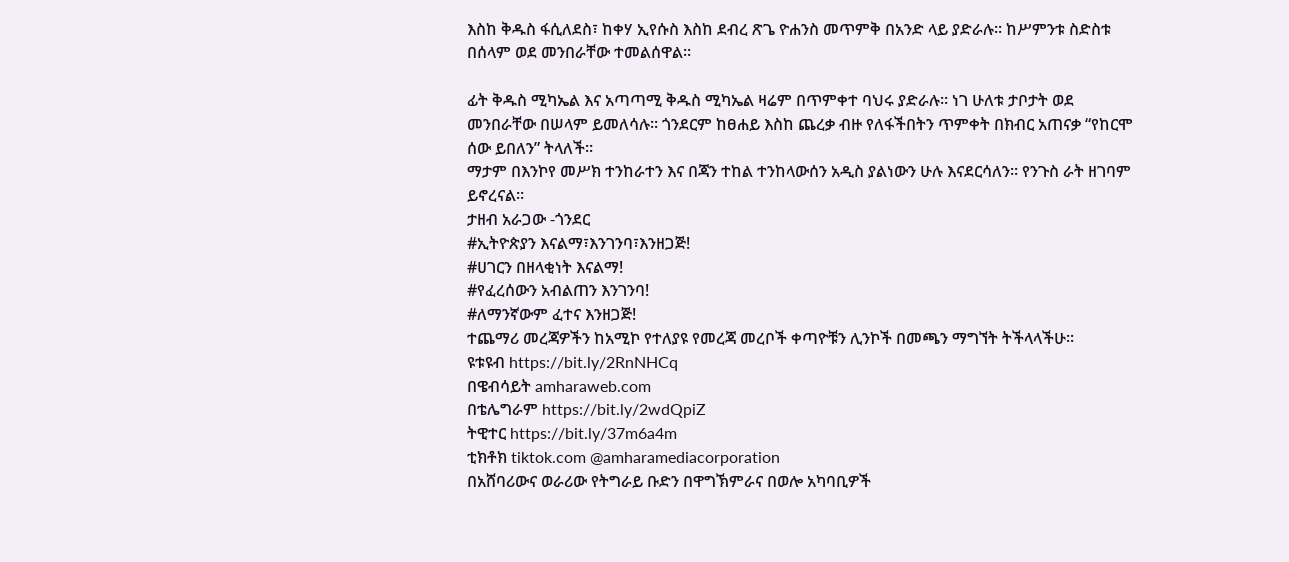እስከ ቅዱስ ፋሲለደስ፣ ከቀሃ ኢየሱስ እስከ ደብረ ጽጌ ዮሐንስ መጥምቅ በአንድ ላይ ያድራሉ። ከሥምንቱ ስድስቱ በሰላም ወደ መንበራቸው ተመልሰዋል።

ፊት ቅዱስ ሚካኤል እና አጣጣሚ ቅዱስ ሚካኤል ዛሬም በጥምቀተ ባህሩ ያድራሉ። ነገ ሁለቱ ታቦታት ወደ መንበራቸው በሠላም ይመለሳሉ። ጎንደርም ከፀሐይ እስከ ጨረቃ ብዙ የለፋችበትን ጥምቀት በክብር አጠናቃ “የከርሞ ሰው ይበለን” ትላለች።
ማታም በእንኮየ መሥክ ተንከራተን እና በጃን ተከል ተንከላውሰን አዲስ ያልነውን ሁሉ እናደርሳለን። የንጉስ ራት ዘገባም ይኖረናል።
ታዘብ አራጋው -ጎንደር
#ኢትዮጵያን እናልማ፣እንገንባ፣እንዘጋጅ!
#ሀገርን በዘላቂነት እናልማ!
#የፈረሰውን አብልጠን እንገንባ!
#ለማንኛውም ፈተና እንዘጋጅ!
ተጨማሪ መረጃዎችን ከአሚኮ የተለያዩ የመረጃ መረቦች ቀጣዮቹን ሊንኮች በመጫን ማግኘት ትችላላችሁ፡፡
ዩቱዩብ https://bit.ly/2RnNHCq
በዌብሳይት amharaweb.com
በቴሌግራም https://bit.ly/2wdQpiZ
ትዊተር https://bit.ly/37m6a4m
ቲክቶክ tiktok.com @amharamediacorporation
በአሸባሪውና ወራሪው የትግራይ ቡድን በዋግኽምራና በወሎ አካባቢዎች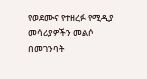የወደሙና የተዘረፉ የሚዲያ መሳሪያዎችን መልሶ በመገንባት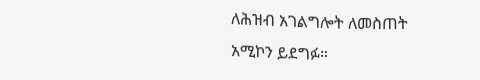ለሕዝብ አገልግሎት ለመስጠት አሚኮን ይደግፉ።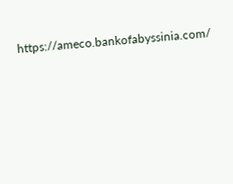https://ameco.bankofabyssinia.com/